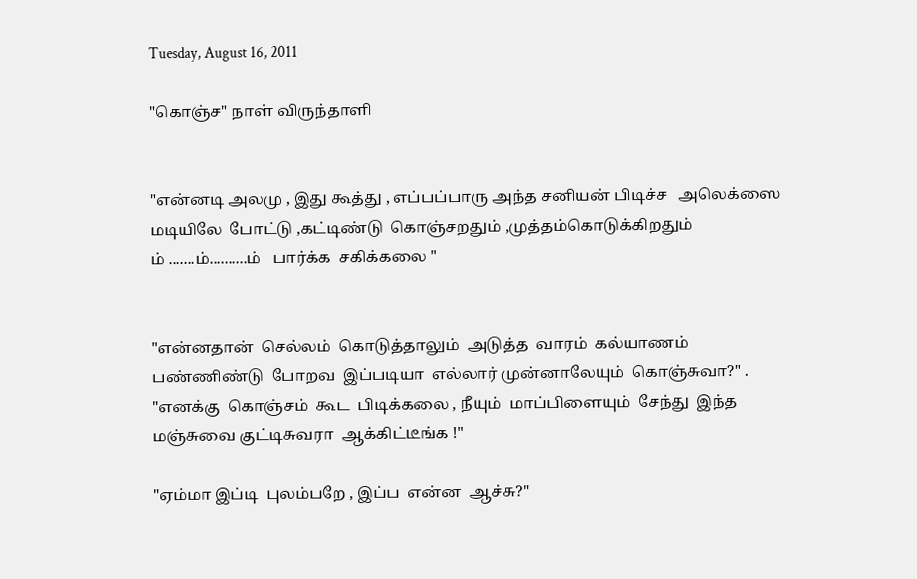Tuesday, August 16, 2011

"கொஞ்ச" நாள் விருந்தாளி


"என்னடி அலமு , இது கூத்து , எப்பப்பாரு அந்த சனியன் பிடிச்ச   அலெக்ஸை மடியிலே  போட்டு ,கட்டிண்டு  கொஞ்சறதும் ,முத்தம்கொடுக்கிறதும்
ம் .......ம்..........ம்   பார்க்க  சகிக்கலை "


"என்னதான்  செல்லம்  கொடுத்தாலும்  அடுத்த  வாரம்  கல்யாணம்  பண்ணிண்டு  போறவ  இப்படியா  எல்லார் முன்னாலேயும்  கொஞ்சுவா?" .
"எனக்கு  கொஞ்சம்  கூட  பிடிக்கலை , நீயும்  மாப்பிளையும்  சேந்து  இந்த  மஞ்சுவை குட்டிசுவரா  ஆக்கிட்டீங்க !"

"ஏம்மா இப்டி  புலம்பறே , இப்ப  என்ன  ஆச்சு?"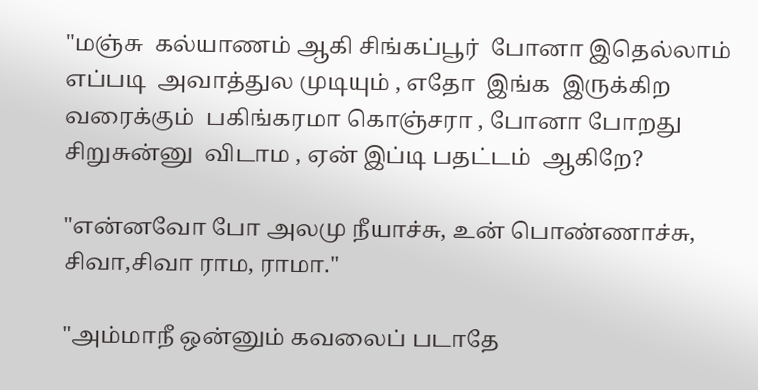"மஞ்சு  கல்யாணம் ஆகி சிங்கப்பூர்  போனா இதெல்லாம்  எப்படி  அவாத்துல முடியும் , எதோ  இங்க  இருக்கிற  வரைக்கும்  பகிங்கரமா கொஞ்சரா , போனா போறது  சிறுசுன்னு  விடாம , ஏன் இப்டி பதட்டம்  ஆகிறே?

"என்னவோ போ அலமு நீயாச்சு, உன் பொண்ணாச்சு, சிவா,சிவா ராம, ராமா."

"அம்மாநீ ஒன்னும் கவலைப் படாதே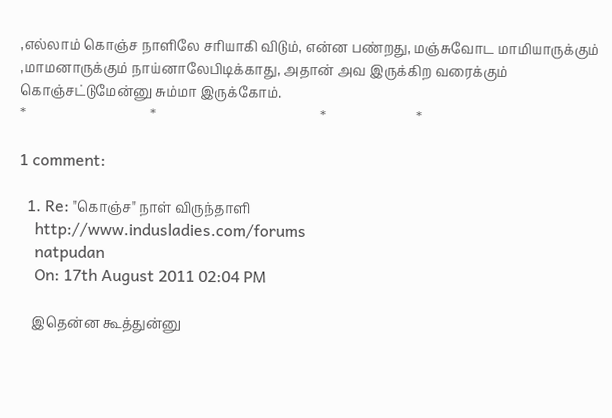,எல்லாம் கொஞ்ச நாளிலே சரியாகி விடும், என்ன பண்றது, மஞ்சுவோட மாமியாருக்கும் ,மாமனாருக்கும் நாய்னாலேபிடிக்காது, அதான் அவ இருக்கிற வரைக்கும் கொஞ்சட்டுமேன்னு சும்மா இருக்கோம்.
*                                     *                                                 *                           *

1 comment:

  1. Re: "கொஞ்ச" நாள் விருந்தாளி
    http://www.indusladies.com/forums
    natpudan
    On: 17th August 2011 02:04 PM

    இதென்ன கூத்துன்னு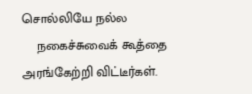சொல்லியே நல்ல
    நகைச்சுவைக் கூத்தை அரங்கேற்றி விட்டீர்கள்.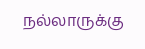நல்லாருக்கு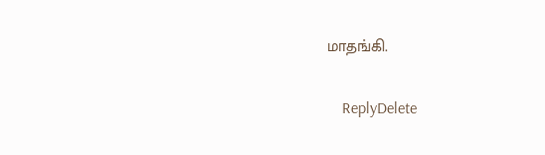மாதங்கி.

    ReplyDelete